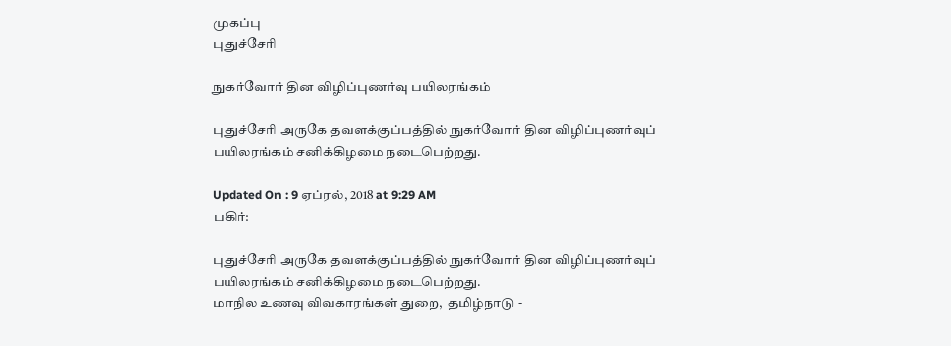முகப்பு
புதுச்சேரி

நுகர்வோர் தின விழிப்புணர்வு பயிலரங்கம்

புதுச்சேரி அருகே தவளக்குப்பத்தில் நுகர்வோர் தின விழிப்புணர்வுப் பயிலரங்கம் சனிக்கிழமை நடைபெற்றது.

Updated On : 9 ஏப்ரல், 2018 at 9:29 AM
பகிர்:

புதுச்சேரி அருகே தவளக்குப்பத்தில் நுகர்வோர் தின விழிப்புணர்வுப் பயிலரங்கம் சனிக்கிழமை நடைபெற்றது.
மாநில உணவு விவகாரங்கள் துறை,  தமிழ்நாடு -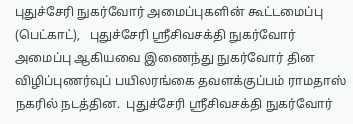புதுச்சேரி நுகர்வோர் அமைப்புகளின் கூட்டமைப்பு (பெட்காட்),   புதுச்சேரி ஸ்ரீசிவசக்தி நுகர்வோர் அமைப்பு ஆகியவை இணைந்து நுகர்வோர் தின விழிப்புணர்வுப் பயிலரங்கை தவளக்குப்பம் ராமதாஸ் நகரில் நடத்தின.  புதுச்சேரி ஸ்ரீசிவசக்தி நுகர்வோர்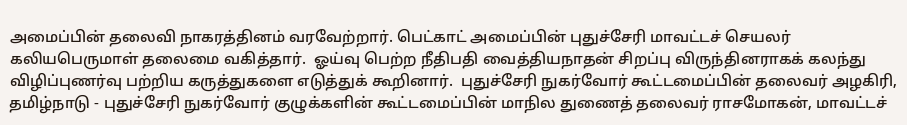அமைப்பின் தலைவி நாகரத்தினம் வரவேற்றார். பெட்காட் அமைப்பின் புதுச்சேரி மாவட்டச் செயலர் கலியபெருமாள் தலைமை வகித்தார்.  ஓய்வு பெற்ற நீதிபதி வைத்தியநாதன் சிறப்பு விருந்தினராகக் கலந்து விழிப்புணர்வு பற்றிய கருத்துகளை எடுத்துக் கூறினார்.  புதுச்சேரி நுகர்வோர் கூட்டமைப்பின் தலைவர் அழகிரி,  தமிழ்நாடு - புதுச்சேரி நுகர்வோர் குழுக்களின் கூட்டமைப்பின் மாநில துணைத் தலைவர் ராசமோகன், மாவட்டச்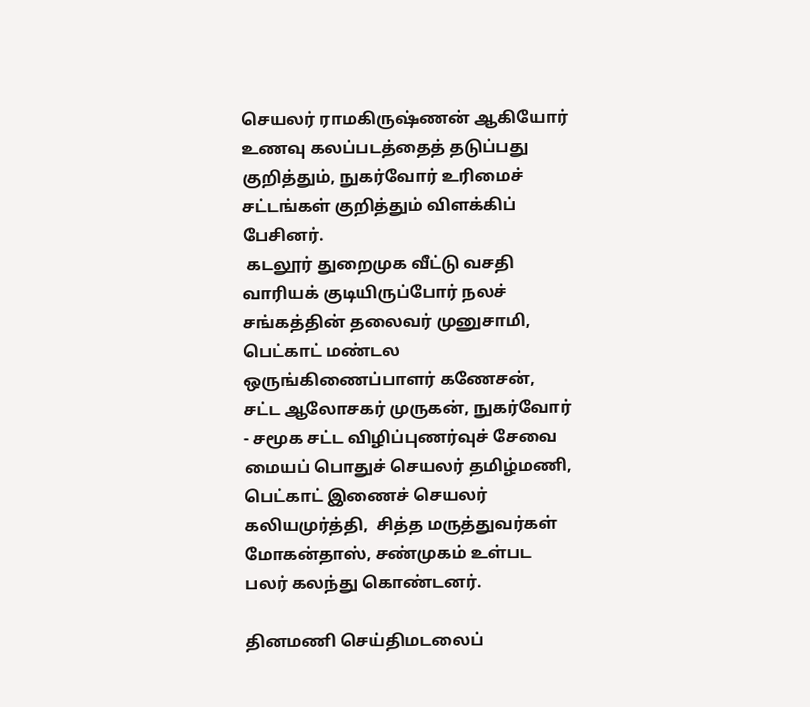செயலர் ராமகிருஷ்ணன் ஆகியோர் உணவு கலப்படத்தைத் தடுப்பது குறித்தும், நுகர்வோர் உரிமைச் சட்டங்கள் குறித்தும் விளக்கிப் பேசினர்.
 கடலூர் துறைமுக வீட்டு வசதி வாரியக் குடியிருப்போர் நலச் சங்கத்தின் தலைவர் முனுசாமி, பெட்காட் மண்டல ஒருங்கிணைப்பாளர் கணேசன்,  சட்ட ஆலோசகர் முருகன், நுகர்வோர் - சமூக சட்ட விழிப்புணர்வுச் சேவை மையப் பொதுச் செயலர் தமிழ்மணி,  பெட்காட் இணைச் செயலர் கலியமுர்த்தி,  சித்த மருத்துவர்கள் மோகன்தாஸ், சண்முகம் உள்பட பலர் கலந்து கொண்டனர்.

தினமணி செய்திமடலைப்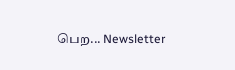பெற... Newsletter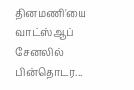தினமணி'யை வாட்ஸ்ஆப் சேனலில் பின்தொடர...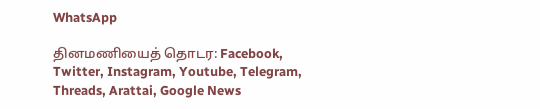WhatsApp

தினமணியைத் தொடர: Facebook, Twitter, Instagram, Youtube, Telegram, Threads, Arattai, Google News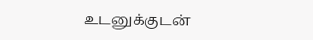உடனுக்குடன்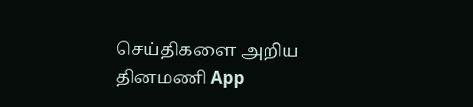செய்திகளை அறிய தினமணி App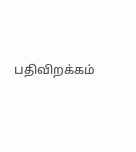பதிவிறக்கம்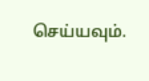செய்யவும்.